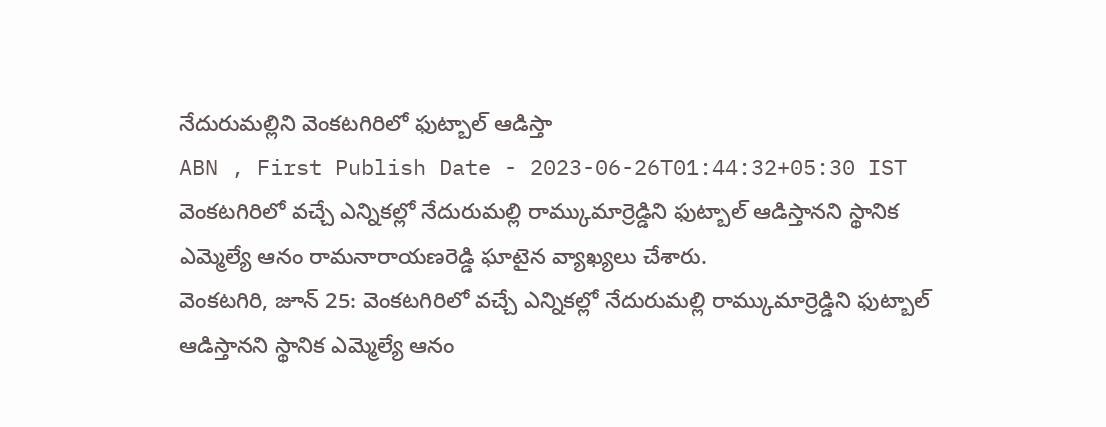నేదురుమల్లిని వెంకటగిరిలో ఫుట్బాల్ ఆడిస్తా
ABN , First Publish Date - 2023-06-26T01:44:32+05:30 IST
వెంకటగిరిలో వచ్చే ఎన్నికల్లో నేదురుమల్లి రామ్కుమార్రెడ్డిని ఫుట్బాల్ ఆడిస్తానని స్థానిక ఎమ్మెల్యే ఆనం రామనారాయణరెడ్డి ఘాటైన వ్యాఖ్యలు చేశారు.
వెంకటగిరి, జూన్ 25: వెంకటగిరిలో వచ్చే ఎన్నికల్లో నేదురుమల్లి రామ్కుమార్రెడ్డిని ఫుట్బాల్ ఆడిస్తానని స్థానిక ఎమ్మెల్యే ఆనం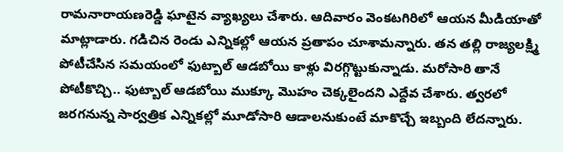రామనారాయణరెడ్డి ఘాటైన వ్యాఖ్యలు చేశారు. ఆదివారం వెంకటగిరిలో ఆయన మీడియాతో మాట్లాడారు. గడిచిన రెండు ఎన్నికల్లో ఆయన ప్రతాపం చూశామన్నారు. తన తల్లి రాజ్యలక్ష్మి పోటీచేసిన సమయంలో ఫుట్బాల్ ఆడబోయి కాళ్లు విరగ్గొట్టుకున్నాడు. మరోసారి తానే పోటీకొచ్చి.. ఫుట్బాల్ ఆడబోయి ముక్కూ మొహం చెక్కలైందని ఎద్దేవ చేశారు. త్వరలో జరగనున్న సార్వత్రిక ఎన్నికల్లో మూడోసారి ఆడాలనుకుంటే మాకొచ్చే ఇబ్బంది లేదన్నారు.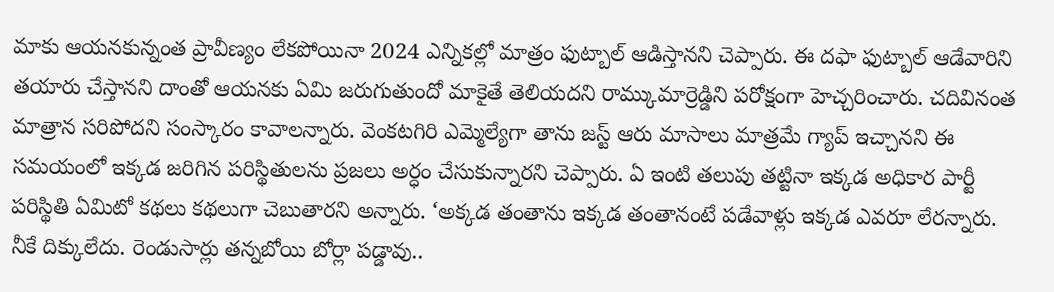మాకు ఆయనకున్నంత ప్రావీణ్యం లేకపోయినా 2024 ఎన్నికల్లో మాత్రం ఫుట్బాల్ ఆడిస్తానని చెప్పారు. ఈ దఫా ఫుట్బాల్ ఆడేవారిని తయారు చేస్తానని దాంతో ఆయనకు ఏమి జరుగుతుందో మాకైతే తెలియదని రామ్కుమార్రెడ్డిని పరోక్షంగా హెచ్చరించారు. చదివినంత మాత్రాన సరిపోదని సంస్కారం కావాలన్నారు. వెంకటగిరి ఎమ్మెల్యేగా తాను జస్ట్ ఆరు మాసాలు మాత్రమే గ్యాప్ ఇచ్చానని ఈ సమయంలో ఇక్కడ జరిగిన పరిస్థితులను ప్రజలు అర్ధం చేసుకున్నారని చెప్పారు. ఏ ఇంటి తలుపు తట్టినా ఇక్కడ అధికార పార్టీ పరిస్థితి ఏమిటో కథలు కథలుగా చెబుతారని అన్నారు. ‘అక్కడ తంతాను ఇక్కడ తంతానంటే పడేవాళ్లు ఇక్కడ ఎవరూ లేరన్నారు. నీకే దిక్కులేదు. రెండుసార్లు తన్నబోయి బోర్లా పడ్డావు..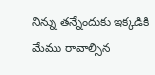నిన్ను తన్నేందుకు ఇక్కడికి మేము రావాల్సిన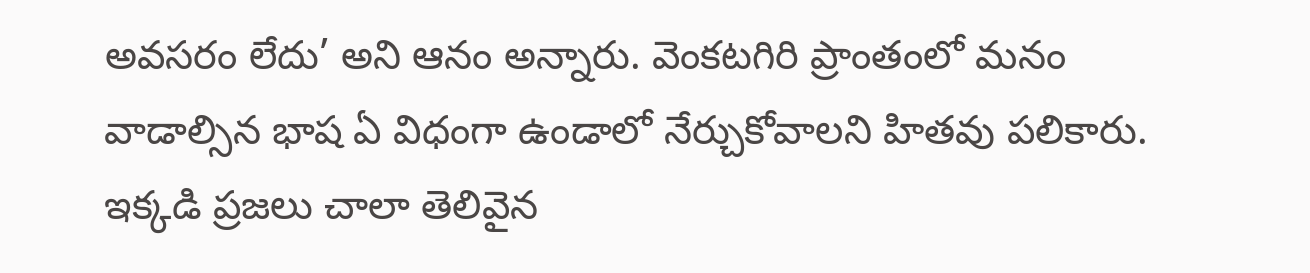అవసరం లేదు’ అని ఆనం అన్నారు. వెంకటగిరి ప్రాంతంలో మనం వాడాల్సిన భాష ఏ విధంగా ఉండాలో నేర్చుకోవాలని హితవు పలికారు. ఇక్కడి ప్రజలు చాలా తెలివైన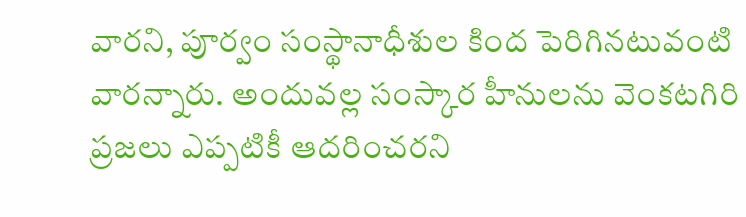వారని, పూర్వం సంస్థానాధీశుల కింద పెరిగినటువంటి వారన్నారు. అందువల్ల సంస్కార హీనులను వెంకటగిరి ప్రజలు ఎప్పటికీ ఆదరించరని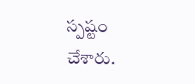స్పష్టం చేశారు.